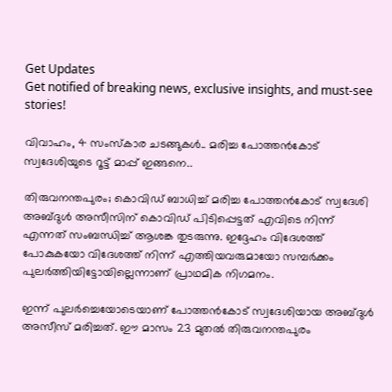Get Updates
Get notified of breaking news, exclusive insights, and must-see stories!

വിവാഹം, 4 സംസ്കാര ചടങ്ങുകൾ.. മരിച്ച പോത്തൻകോട് സ്വദേശിയുടെ റൂട്ട് മാപ്പ് ഇങ്ങനെ..

തിരുവനന്തപുരം; കൊവിഡ് ബാധിച്ച് മരിച്ച പോത്തൻകോട് സ്വദേശി അബ്ദുൾ അസീസിന് കൊവിഡ് പിടിപ്പെട്ടത് എവിടെ നിന്ന് എന്നത് സംബന്ധിച്ച് ആശങ്ക തുടരുന്നു. ഇദ്ദേഹം വിദേശത്ത് പോകുകയോ വിദേശത്ത് നിന്ന് എത്തിയവരുമായോ സമ്പർക്കം പുലർത്തിയിട്ടോയില്ലെന്നാണ് പ്രാഥമിക നിഗമനം.

ഇന്ന് പുലർച്ചെയോടെയാണ് പോത്തൻകോട് സ്വദേശിയായ അബ്ദുൾ അസീസ് മരിച്ചത്. ഈ മാസം 23 മുതല്‍ തിരുവനന്തപുരം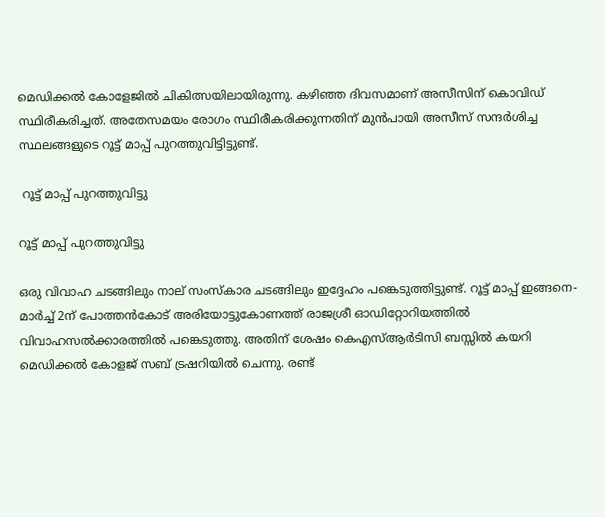മെഡിക്കല്‍ കോളേജില്‍ ചികിത്സയിലായിരുന്നു. കഴിഞ്ഞ ദിവസമാണ് അസീസിന് കൊവിഡ് സ്ഥിരീകരിച്ചത്. അതേസമയം രോഗം സ്ഥിരീകരിക്കുന്നതിന് മുൻപായി അസീസ് സന്ദർശിച്ച സ്ഥലങ്ങളുടെ റൂട്ട് മാപ്പ് പുറത്തുവിട്ടിട്ടുണ്ട്.

 റൂട്ട് മാപ്പ് പുറത്തുവിട്ടു

റൂട്ട് മാപ്പ് പുറത്തുവിട്ടു

ഒരു വിവാഹ ചടങ്ങിലും നാല് സംസ്കാര ചടങ്ങിലും ഇദ്ദേഹം പങ്കെടുത്തിട്ടുണ്ട്. റൂട്ട് മാപ്പ് ഇങ്ങനെ- മാര്‍ച്ച് 2ന് പോത്തന്‍കോട് അരിയോട്ടുകോണത്ത് രാജശ്രീ ഓഡിറ്റോറിയത്തിൽ വിവാഹസല്‍ക്കാരത്തില്‍ പങ്കെടുത്തു. അതിന് ശേഷം കെഎസ്ആര്‍ടിസി ബസ്സില്‍ കയറി മെഡിക്കല്‍ കോളജ് സബ് ട്രഷറിയില്‍ ചെന്നു. രണ്ട്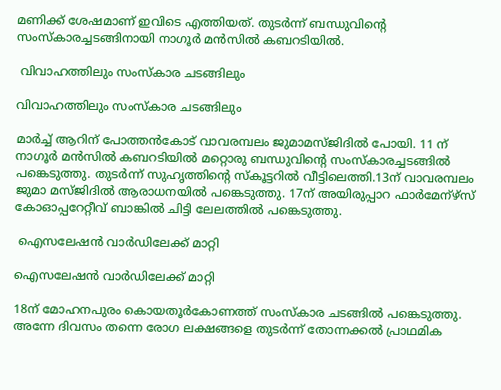മണിക്ക് ശേഷമാണ് ഇവിടെ എത്തിയത്. തുടര്‍ന്ന് ബന്ധുവിന്റെ സംസ്കാരച്ചടങ്ങിനായി നാഗൂർ മൻസിൽ കബറടിയിൽ.

 വിവാഹത്തിലും സംസ്കാര ചടങ്ങിലും

വിവാഹത്തിലും സംസ്കാര ചടങ്ങിലും

മാര്‍ച്ച് ആറിന് പോത്തൻകോട് വാവരമ്പലം ജുമാമസ്ജിദില്‍ പോയി. 11 ന് നാഗൂർ മൻസിൽ കബറടിയില്‍ മറ്റൊരു ബന്ധുവിന്റെ സംസ്കാരച്ചടങ്ങില്‍ പങ്കെടുത്തു. തുടര്‍ന്ന് സുഹൃത്തിന്റെ സ്കൂട്ടറില്‍ വീട്ടിലെത്തി.13ന് വാവരമ്പലം ജുമാ മസ്ജിദിൽ ആരാധനയില്‍ പങ്കെടുത്തു. 17ന് അയിരുപ്പാറ ഫാര്‍മേന്ഴ്സ് കോഓപ്പറേറ്റീവ് ബാങ്കില്‍ ചിട്ടി ലേലത്തില്‍ പങ്കെടുത്തു.

 ഐസലേഷന്‍ വാര്‍ഡിലേക്ക് മാറ്റി

ഐസലേഷന്‍ വാര്‍ഡിലേക്ക് മാറ്റി

18ന് മോഹനപുരം കൊയതൂർകോണത്ത് സംസ്കാര ചടങ്ങില്‍ പങ്കെടുത്തു. അന്നേ ദിവസം തന്നെ രോഗ ലക്ഷങ്ങളെ തുടർന്ന് തോന്നക്കൽ പ്രാഥമിക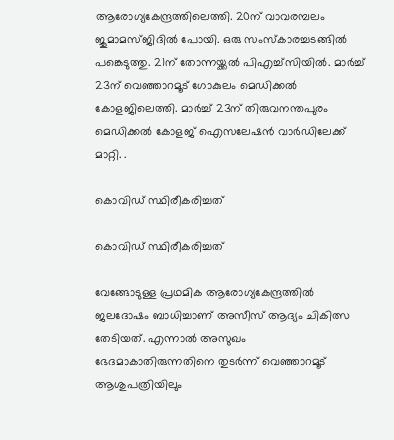ആരോഗ്യകേന്ദ്രത്തിലെത്തി. 20ന് വാവരമ്പലം ജുമാമസ്ജിദില്‍ പോയി. ഒരു സംസ്കാരച്ചടങ്ങില്‍ പങ്കെടുത്തു. 21ന് തോന്നയ്ക്കല്‍ പിഎച്ച്സിയില്‍. മാര്‍ച്ച് 23ന് വെഞ്ഞാറമൂട് ഗോകുലം മെഡിക്കല്‍ കോളജിലെത്തി. മാര്‍ച്ച് 23ന് തിരുവനന്തപുരം മെഡിക്കല്‍ കോളജ് ഐസലേഷന്‍ വാര്‍ഡിലേക്ക് മാറ്റി. .

കൊവിഡ് സ്ഥിരീകരിച്ചത്

കൊവിഡ് സ്ഥിരീകരിച്ചത്

വേങ്ങോടുള്ള പ്രഥമിക ആരോഗ്യകേന്ദ്രത്തില്‍ ജലദോഷം ബാധിച്ചാണ് അസീസ് ആദ്യം ചികിത്സ തേടിയത്. എന്നാൽ അസുഖം ഭേദമാകാതിരുന്നതിനെ തുടർന്ന് വെഞ്ഞാറമൂട് ആശുപത്രിയിലും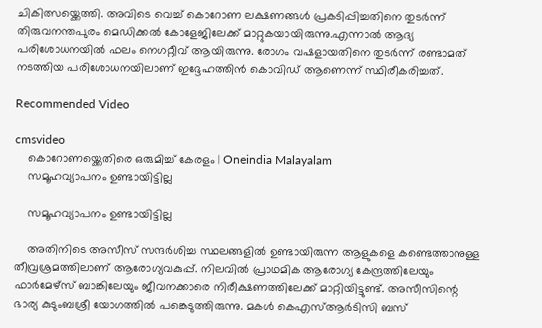ചികിത്സയ്ക്കെത്തി. അവിടെ വെച്ച് കൊറോണ ലക്ഷണങ്ങൾ പ്രകടിപ്പിച്ചതിനെ തുടർന്ന് തിരുവനന്തപുരം മെഡിക്കൽ കോളേജിലേക്ക് മാറ്റുകയായിരുന്നു.എന്നാൽ ആദ്യ പരിശോധനയിൽ ഫലം നെഗറ്റീവ് ആയിരുന്നു. രോഗം വഷളായതിനെ തുടർന്ന് രണ്ടാമത് നടത്തിയ പരിശോധനയിലാണ് ഇദ്ദേഹത്തിൻ കൊവിഡ് ആണെന്ന് സ്ഥിരീകരിച്ചത്.

Recommended Video

cmsvideo
    കൊറോണയ്ക്കെതിരെ ഒരുമിച്ച് കേരളം | Oneindia Malayalam
    സമൂഹവ്യാപനം ഉണ്ടായിട്ടില്ല

    സമൂഹവ്യാപനം ഉണ്ടായിട്ടില്ല

    അതിനിടെ അസീസ് സന്ദർശിച്ച സ്ഥലങ്ങളിൽ ഉണ്ടായിരുന്ന ആളുകളെ കണ്ടെത്താനുള്ള തീവ്രശ്രമത്തിലാണ് ആരോഗ്യവകുപ്പ്. നിലവിൽ പ്രാഥമിക ആരോഗ്യ കേന്ദ്രത്തിലേയും ഫാർമേഴ്സ് ബാങ്കിലേയും ജീവനക്കാരെ നിരീക്ഷണത്തിലേക്ക് മാറ്റിയിട്ടുണ്ട്. അസീസിന്റെ ഭാര്യ കുടുംബശ്രീ യോഗത്തിൽ പങ്കെടുത്തിരുന്നു. മകൾ കെഎസ്ആർടിസി ബസ്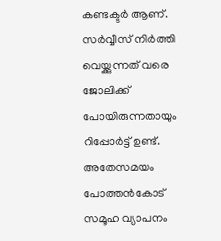കണ്ടക്ടർ ആണ്. സർവ്വീസ് നിർത്തി വെയ്ക്കുന്നത് വരെ ജോലിക്ക് പോയിരുന്നതായും റിപ്പോർട്ട് ഉണ്ട്. അതേസമയം പോത്തൻകോട് സമൂഹ വ്യാപനം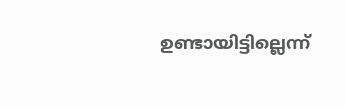ഉണ്ടായിട്ടില്ലെന്ന്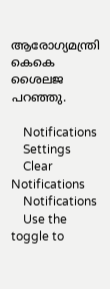ആരോഗ്യമന്ത്രി കെകെ ശൈലജ പറഞ്ഞു.

    Notifications
    Settings
    Clear Notifications
    Notifications
    Use the toggle to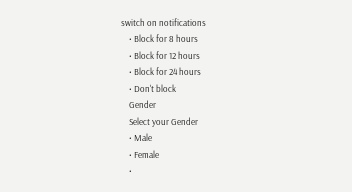switch on notifications
    • Block for 8 hours
    • Block for 12 hours
    • Block for 24 hours
    • Don't block
    Gender
    Select your Gender
    • Male
    • Female
    •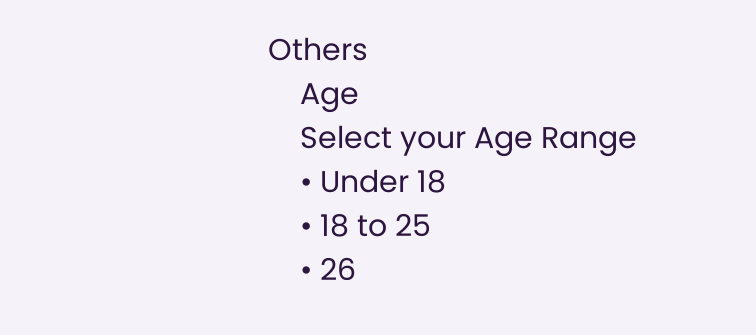Others
    Age
    Select your Age Range
    • Under 18
    • 18 to 25
    • 26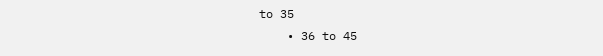to 35
    • 36 to 45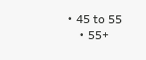• 45 to 55
    • 55+